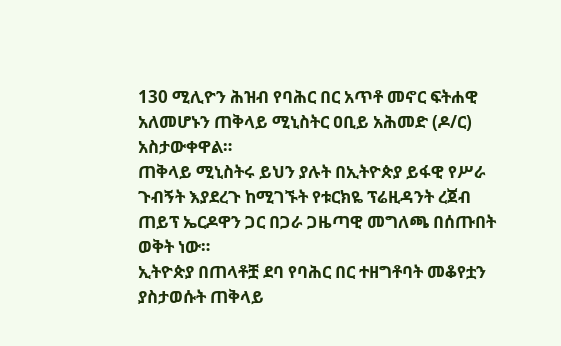130 ሚሊዮን ሕዝብ የባሕር በር አጥቶ መኖር ፍትሐዊ አለመሆኑን ጠቅላይ ሚኒስትር ዐቢይ አሕመድ (ዶ/ር) አስታውቀዋል።
ጠቅላይ ሚኒስትሩ ይህን ያሉት በኢትዮጵያ ይፋዊ የሥራ ጉብኝት እያደረጉ ከሚገኙት የቱርክዬ ፕሬዚዳንት ረጀብ ጠይፕ ኤርዶዋን ጋር በጋራ ጋዜጣዊ መግለጫ በሰጡበት ወቅት ነው።
ኢትዮጵያ በጠላቶቿ ደባ የባሕር በር ተዘግቶባት መቆየቷን ያስታወሱት ጠቅላይ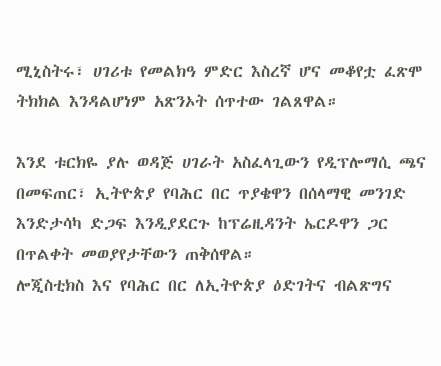ሚኒስትሩ፣ ሀገሪቱ የመልክዓ ምድር እስረኛ ሆና መቆየቷ ፈጽሞ ትክክል እንዳልሆነም አጽንኦት ሰጥተው ገልጸዋል።

እንደ ቱርክዬ ያሉ ወዳጅ ሀገራት አስፈላጊውን የዲፕሎማሲ ጫና በመፍጠር፣ ኢትዮጵያ የባሕር በር ጥያቄዋን በሰላማዊ መንገድ እንድታሳካ ድጋፍ እንዲያደርጉ ከፕሬዚዳንት ኤርዶዋን ጋር በጥልቀት መወያየታቸውን ጠቅሰዋል።
ሎጂስቲክስ እና የባሕር በር ለኢትዮጵያ ዕድገትና ብልጽግና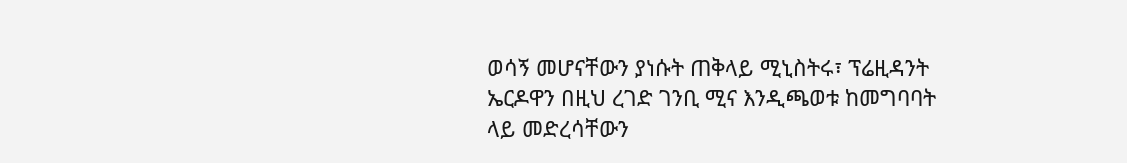ወሳኝ መሆናቸውን ያነሱት ጠቅላይ ሚኒስትሩ፣ ፕሬዚዳንት ኤርዶዋን በዚህ ረገድ ገንቢ ሚና እንዲጫወቱ ከመግባባት ላይ መድረሳቸውን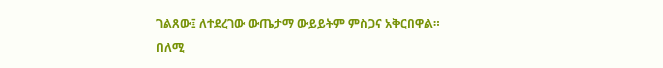ገልጸው፤ ለተደረገው ውጤታማ ውይይትም ምስጋና አቅርበዋል።
በለሚ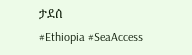ታደሰ
#Ethiopia #SeaAccess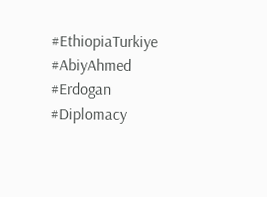#EthiopiaTurkiye #AbiyAhmed #Erdogan #Diplomacy